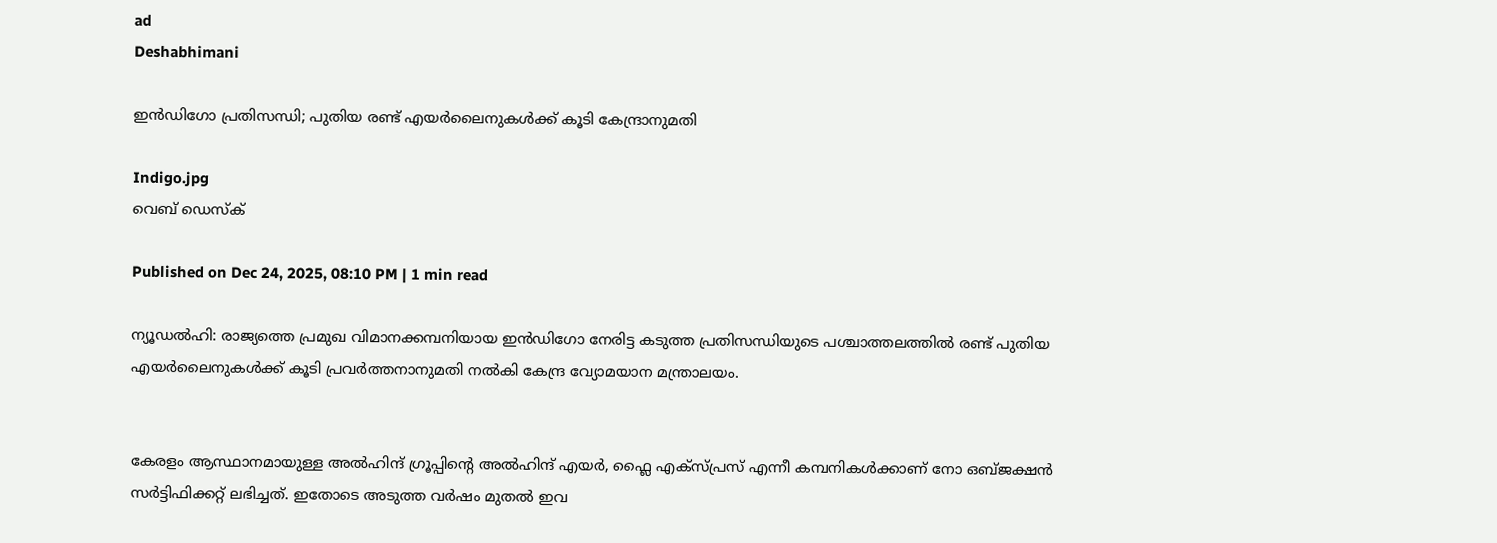ad
Deshabhimani

ഇൻഡിഗോ പ്രതിസന്ധി; പുതിയ രണ്ട് എയർലൈനുകൾക്ക് കൂടി കേന്ദ്രാനുമതി

Indigo.jpg
വെബ് ഡെസ്ക്

Published on Dec 24, 2025, 08:10 PM | 1 min read

ന്യൂഡൽഹി: രാജ്യത്തെ പ്രമുഖ വിമാനക്കമ്പനിയായ ഇൻഡിഗോ നേരിട്ട കടുത്ത പ്രതിസന്ധിയുടെ പശ്ചാത്തലത്തിൽ രണ്ട് പുതിയ എയർലൈനുകൾക്ക് കൂടി പ്രവർത്തനാനുമതി നൽകി കേന്ദ്ര വ്യോമയാന മന്ത്രാലയം.


കേരളം ആസ്ഥാനമായുള്ള അൽഹിന്ദ് ഗ്രൂപ്പിന്റെ അൽഹിന്ദ് എയർ, ഫ്ലൈ എക്‌സ്പ്രസ് എന്നീ കമ്പനികൾക്കാണ് നോ ഒബ്ജക്ഷൻ സർട്ടിഫിക്കറ്റ് ലഭിച്ചത്. ഇതോടെ അടുത്ത വർഷം മുതൽ ഇവ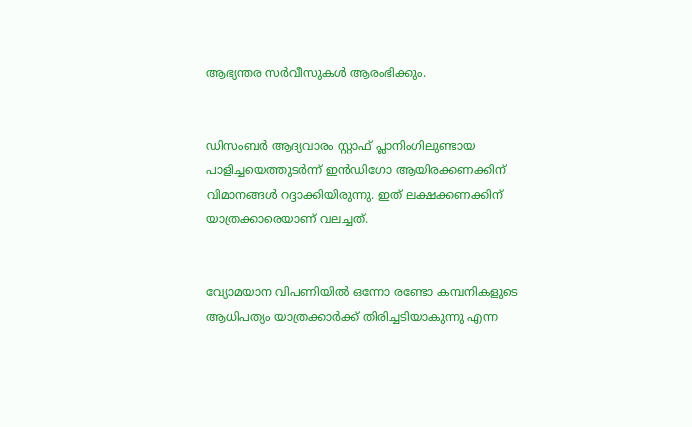ആഭ്യന്തര സർവീസുകൾ ആരംഭിക്കും.


ഡിസംബർ ആദ്യവാരം സ്റ്റാഫ് പ്ലാനിംഗിലുണ്ടായ പാളിച്ചയെത്തുടർന്ന് ഇൻഡിഗോ ആയിരക്കണക്കിന് വിമാനങ്ങൾ റദ്ദാക്കിയിരുന്നു. ഇത് ലക്ഷക്കണക്കിന് യാത്രക്കാരെയാണ് വലച്ചത്.


വ്യോമയാന വിപണിയിൽ ഒന്നോ രണ്ടോ കമ്പനികളുടെ ആധിപത്യം യാത്രക്കാർക്ക് തിരിച്ചടിയാകുന്നു എന്ന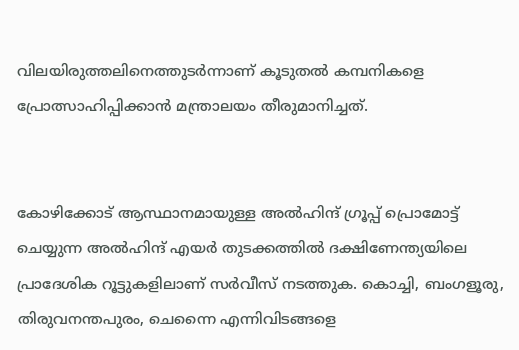വിലയിരുത്തലിനെത്തുടർന്നാണ് കൂടുതൽ കമ്പനികളെ പ്രോത്സാഹിപ്പിക്കാൻ മന്ത്രാലയം തീരുമാനിച്ചത്.


കോഴിക്കോട് ആസ്ഥാനമായുള്ള അൽഹിന്ദ് ഗ്രൂപ്പ് പ്രൊമോട്ട് ചെയ്യുന്ന അൽഹിന്ദ് എയർ തുടക്കത്തിൽ ദക്ഷിണേന്ത്യയിലെ പ്രാദേശിക റൂട്ടുകളിലാണ് സർവീസ് നടത്തുക. കൊച്ചി, ബംഗളൂരു, തിരുവനന്തപുരം, ചെന്നൈ എന്നിവിടങ്ങളെ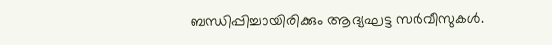ബന്ധിപ്പിച്ചായിരിക്കും ആദ്യഘട്ട സർവീസുകൾ.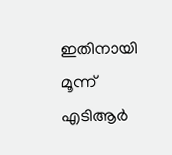ഇതിനായി മൂന്ന് എടിആർ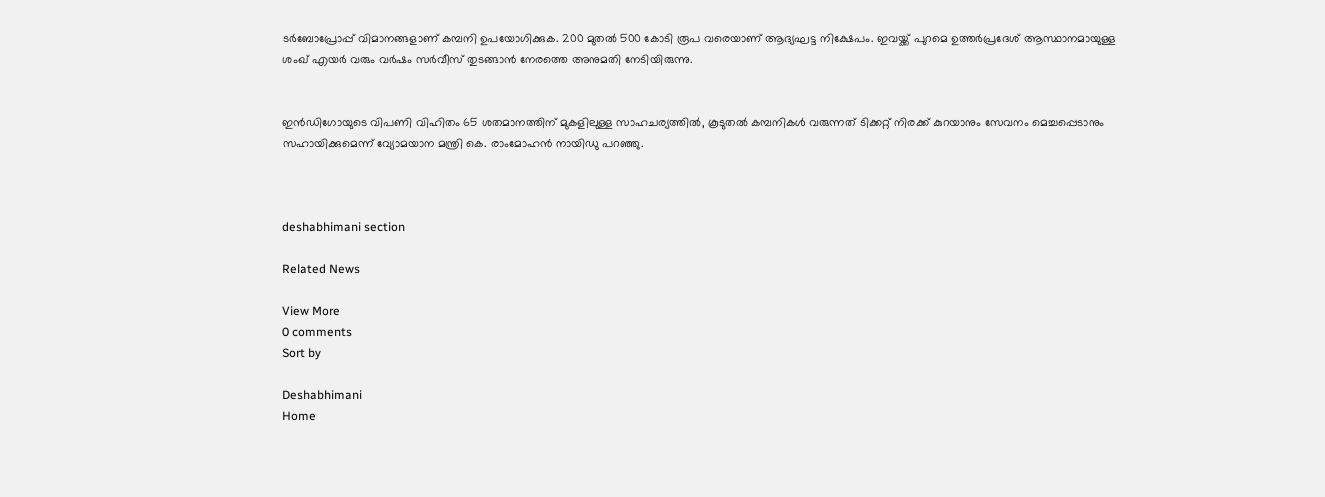ടർബോപ്രോപ്പ് വിമാനങ്ങളാണ് കമ്പനി ഉപയോഗിക്കുക. 200 മുതൽ 500 കോടി രൂപ വരെയാണ് ആദ്യഘട്ട നിക്ഷേപം. ഇവയ്ക്ക് പുറമെ ഉത്തർപ്രദേശ് ആസ്ഥാനമായുള്ള ശംഖ് എയർ വരും വർഷം സർവീസ് തുടങ്ങാൻ നേരത്തെ അനുമതി നേടിയിരുന്നു.


ഇൻഡിഗോയുടെ വിപണി വിഹിതം 65 ശതമാനത്തിന് മുകളിലുള്ള സാഹചര്യത്തിൽ, കൂടുതൽ കമ്പനികൾ വരുന്നത് ടിക്കറ്റ് നിരക്ക് കുറയാനും സേവനം മെച്ചപ്പെടാനും സഹായിക്കുമെന്ന് വ്യോമയാന മന്ത്രി കെ. രാംമോഹൻ നായിഡു പറഞ്ഞു.



deshabhimani section

Related News

View More
0 comments
Sort by

Deshabhimani
Home